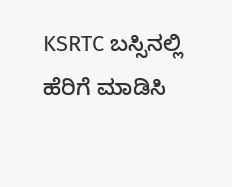KSRTC ಬಸ್ಸಿನಲ್ಲಿ ಹೆರಿಗೆ ಮಾಡಿಸಿ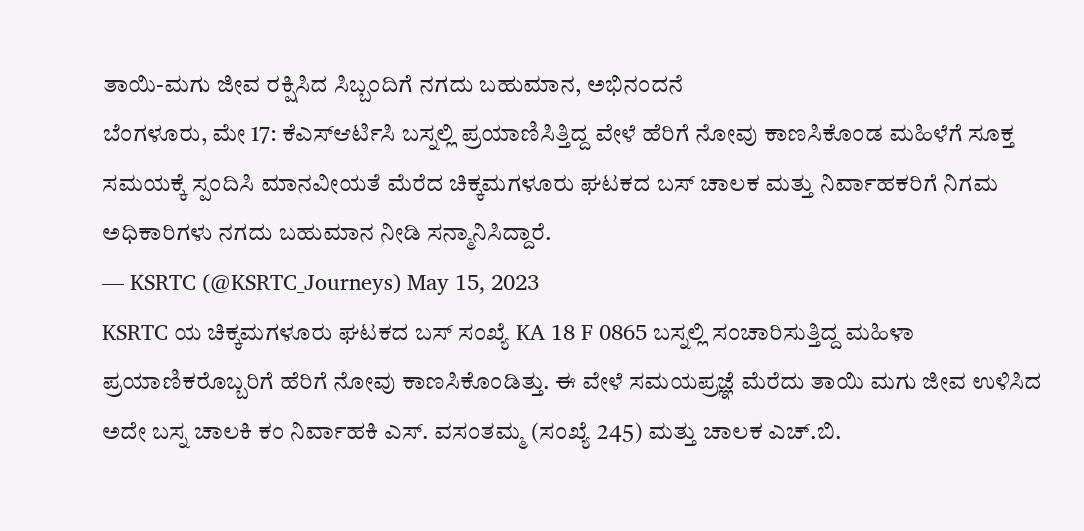ತಾಯಿ-ಮಗು ಜೀವ ರಕ್ಷಿಸಿದ ಸಿಬ್ಬಂದಿಗೆ ನಗದು ಬಹುಮಾನ, ಅಭಿನಂದನೆ
ಬೆಂಗಳೂರು, ಮೇ 17: ಕೆಎಸ್ಆರ್ಟಿಸಿ ಬಸ್ನಲ್ಲಿ ಪ್ರಯಾಣಿಸಿತ್ತಿದ್ದ ವೇಳೆ ಹೆರಿಗೆ ನೋವು ಕಾಣಸಿಕೊಂಡ ಮಹಿಳೆಗೆ ಸೂಕ್ತ ಸಮಯಕ್ಕೆ ಸ್ಪಂದಿಸಿ ಮಾನವೀಯತೆ ಮೆರೆದ ಚಿಕ್ಕಮಗಳೂರು ಘಟಕದ ಬಸ್ ಚಾಲಕ ಮತ್ತು ನಿರ್ವಾಹಕರಿಗೆ ನಿಗಮ ಅಧಿಕಾರಿಗಳು ನಗದು ಬಹುಮಾನ ನೀಡಿ ಸನ್ಮಾನಿಸಿದ್ದಾರೆ.
— KSRTC (@KSRTC_Journeys) May 15, 2023
KSRTC ಯ ಚಿಕ್ಕಮಗಳೂರು ಘಟಕದ ಬಸ್ ಸಂಖ್ಯೆ KA 18 F 0865 ಬಸ್ನಲ್ಲಿ ಸಂಚಾರಿಸುತ್ತಿದ್ದ ಮಹಿಳಾ ಪ್ರಯಾಣಿಕರೊಬ್ಬರಿಗೆ ಹೆರಿಗೆ ನೋವು ಕಾಣಸಿಕೊಂಡಿತ್ತು. ಈ ವೇಳೆ ಸಮಯಪ್ರಜ್ಞೆ ಮೆರೆದು ತಾಯಿ ಮಗು ಜೀವ ಉಳಿಸಿದ ಅದೇ ಬಸ್ನ ಚಾಲಕಿ ಕಂ ನಿರ್ವಾಹಕಿ ಎಸ್. ವಸಂತಮ್ಮ (ಸಂಖ್ಯೆ 245) ಮತ್ತು ಚಾಲಕ ಎಚ್.ಬಿ.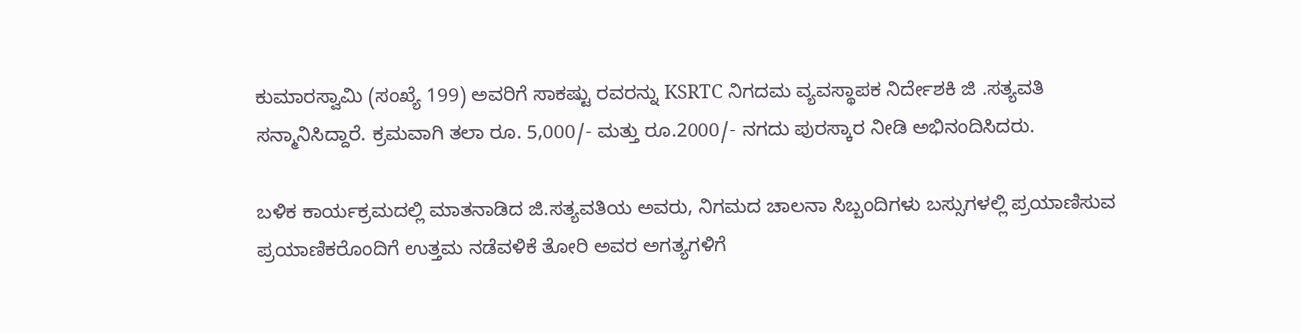ಕುಮಾರಸ್ವಾಮಿ (ಸಂಖ್ಯೆ 199) ಅವರಿಗೆ ಸಾಕಷ್ಟು ರವರನ್ನು KSRTC ನಿಗದಮ ವ್ಯವಸ್ಥಾಪಕ ನಿರ್ದೇಶಕಿ ಜಿ .ಸತ್ಯವತಿ ಸನ್ಮಾನಿಸಿದ್ದಾರೆ. ಕ್ರಮವಾಗಿ ತಲಾ ರೂ. 5,000/- ಮತ್ತು ರೂ.2000/- ನಗದು ಪುರಸ್ಕಾರ ನೀಡಿ ಅಭಿನಂದಿಸಿದರು.

ಬಳಿಕ ಕಾರ್ಯಕ್ರಮದಲ್ಲಿ ಮಾತನಾಡಿದ ಜಿ.ಸತ್ಯವತಿಯ ಅವರು, ನಿಗಮದ ಚಾಲನಾ ಸಿಬ್ಬಂದಿಗಳು ಬಸ್ಸುಗಳಲ್ಲಿ ಪ್ರಯಾಣಿಸುವ ಪ್ರಯಾಣಿಕರೊಂದಿಗೆ ಉತ್ತಮ ನಡೆವಳಿಕೆ ತೋರಿ ಅವರ ಅಗತ್ಯಗಳಿಗೆ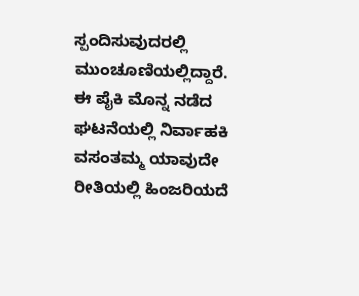ಸ್ಪಂದಿಸುವುದರಲ್ಲಿ ಮುಂಚೂಣಿಯಲ್ಲಿದ್ದಾರೆ.
ಈ ಪೈಕಿ ಮೊನ್ನ ನಡೆದ ಘಟನೆಯಲ್ಲಿ ನಿರ್ವಾಹಕಿ ವಸಂತಮ್ಮ ಯಾವುದೇ ರೀತಿಯಲ್ಲಿ ಹಿಂಜರಿಯದೆ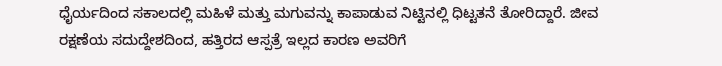ಧೈರ್ಯದಿಂದ ಸಕಾಲದಲ್ಲಿ ಮಹಿಳೆ ಮತ್ತು ಮಗುವನ್ನು ಕಾಪಾಡುವ ನಿಟ್ಟಿನಲ್ಲಿ ಧಿಟ್ಟತನೆ ತೋರಿದ್ದಾರೆ. ಜೀವ ರಕ್ಷಣೆಯ ಸದುದ್ದೇಶದಿಂದ, ಹತ್ತಿರದ ಆಸ್ಪತ್ರೆ ಇಲ್ಲದ ಕಾರಣ ಅವರಿಗೆ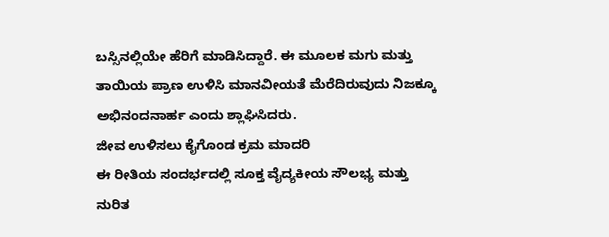ಬಸ್ಸಿನಲ್ಲಿಯೇ ಹೆರಿಗೆ ಮಾಡಿಸಿದ್ದಾರೆ. ಈ ಮೂಲಕ ಮಗು ಮತ್ತು ತಾಯಿಯ ಪ್ರಾಣ ಉಳಿಸಿ ಮಾನವೀಯತೆ ಮೆರೆದಿರುವುದು ನಿಜಕ್ಕೂ ಅಭಿನಂದನಾರ್ಹ ಎಂದು ಶ್ಲಾಘಿಸಿದರು.
ಜೀವ ಉಳಿಸಲು ಕೈಗೊಂಡ ಕ್ರಮ ಮಾದರಿ
ಈ ರೀತಿಯ ಸಂದರ್ಭದಲ್ಲಿ ಸೂಕ್ತ ವೈದ್ಯಕೀಯ ಸೌಲಭ್ಯ ಮತ್ತು ನುರಿತ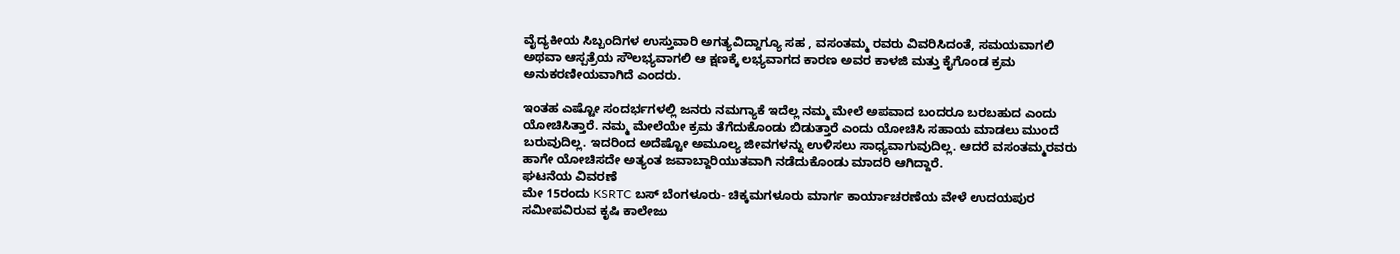ವೈದ್ಯಕೀಯ ಸಿಬ್ಬಂದಿಗಳ ಉಸ್ತುವಾರಿ ಅಗತ್ಯವಿದ್ದಾಗ್ಯೂ ಸಹ , ವಸಂತಮ್ಮ ರವರು ವಿವರಿಸಿದಂತೆ, ಸಮಯವಾಗಲಿ ಅಥವಾ ಆಸ್ಪತ್ರೆಯ ಸೌಲಭ್ಯವಾಗಲಿ ಆ ಕ್ಷಣಕ್ಕೆ ಲಭ್ಯವಾಗದ ಕಾರಣ ಅವರ ಕಾಳಜಿ ಮತ್ತು ಕೈಗೊಂಡ ಕ್ರಮ ಅನುಕರಣೀಯವಾಗಿದೆ ಎಂದರು.

ಇಂತಹ ಎಷ್ಟೋ ಸಂದರ್ಭಗಳಲ್ಲಿ ಜನರು ನಮಗ್ಯಾಕೆ ಇದೆಲ್ಲ ನಮ್ಮ ಮೇಲೆ ಅಪವಾದ ಬಂದರೂ ಬರಬಹುದ ಎಂದು ಯೋಚಿಸಿತ್ತಾರೆ. ನಮ್ಮ ಮೇಲೆಯೇ ಕ್ರಮ ತೆಗೆದುಕೊಂಡು ಬಿಡುತ್ತಾರೆ ಎಂದು ಯೋಚಿಸಿ ಸಹಾಯ ಮಾಡಲು ಮುಂದೆ ಬರುವುದಿಲ್ಲ. ಇದರಿಂದ ಅದೆಷ್ಟೋ ಅಮೂಲ್ಯ ಜೀವಗಳನ್ನು ಉಳಿಸಲು ಸಾಧ್ಯವಾಗುವುದಿಲ್ಲ. ಆದರೆ ವಸಂತಮ್ಮರವರು ಹಾಗೇ ಯೋಚಿಸದೇ ಅತ್ಯಂತ ಜವಾಬ್ದಾರಿಯುತವಾಗಿ ನಡೆದುಕೊಂಡು ಮಾದರಿ ಆಗಿದ್ದಾರೆ.
ಘಟನೆಯ ವಿವರಣೆ
ಮೇ 15ರಂದು KSRTC ಬಸ್ ಬೆಂಗಳೂರು- ಚಿಕ್ಕಮಗಳೂರು ಮಾರ್ಗ ಕಾರ್ಯಾಚರಣೆಯ ವೇಳೆ ಉದಯಪುರ ಸಮೀಪವಿರುವ ಕೃಷಿ ಕಾಲೇಜು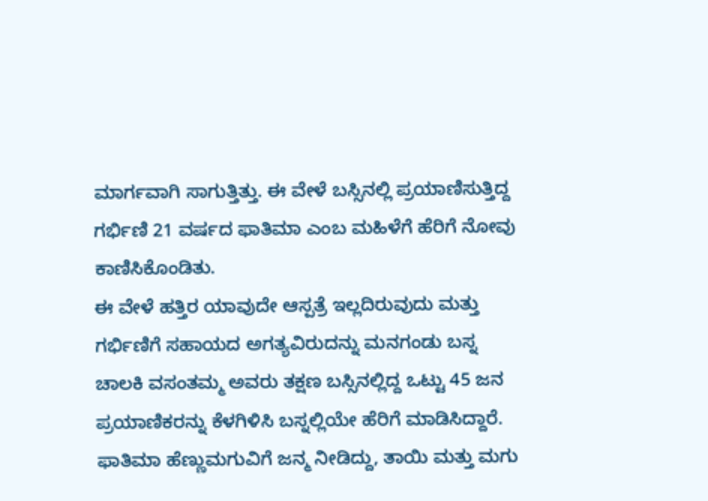ಮಾರ್ಗವಾಗಿ ಸಾಗುತ್ತಿತ್ತು. ಈ ವೇಳೆ ಬಸ್ಸಿನಲ್ಲಿ ಪ್ರಯಾಣಿಸುತ್ತಿದ್ದ ಗರ್ಭಿಣಿ 21 ವರ್ಷದ ಫಾತಿಮಾ ಎಂಬ ಮಹಿಳೆಗೆ ಹೆರಿಗೆ ನೋವು ಕಾಣಿಸಿಕೊಂಡಿತು.
ಈ ವೇಳೆ ಹತ್ತಿರ ಯಾವುದೇ ಆಸ್ಪತ್ರೆ ಇಲ್ಲದಿರುವುದು ಮತ್ತು ಗರ್ಭಿಣಿಗೆ ಸಹಾಯದ ಅಗತ್ಯವಿರುದನ್ನು ಮನಗಂಡು ಬಸ್ನ ಚಾಲಕಿ ವಸಂತಮ್ಮ ಅವರು ತಕ್ಷಣ ಬಸ್ಸಿನಲ್ಲಿದ್ದ ಒಟ್ಟು 45 ಜನ ಪ್ರಯಾಣಿಕರನ್ನು ಕೆಳಗಿಳಿಸಿ ಬಸ್ನಲ್ಲಿಯೇ ಹೆರಿಗೆ ಮಾಡಿಸಿದ್ದಾರೆ. ಫಾತಿಮಾ ಹೆಣ್ಣುಮಗುವಿಗೆ ಜನ್ಮ ನೀಡಿದ್ದು, ತಾಯಿ ಮತ್ತು ಮಗು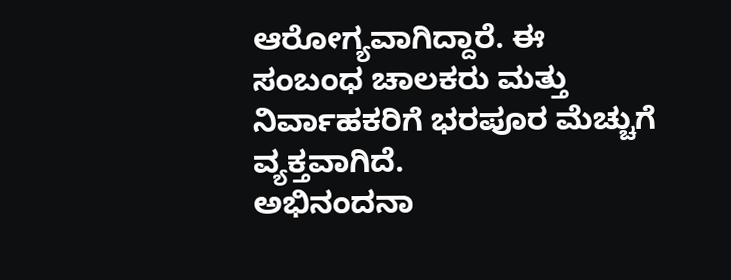ಆರೋಗ್ಯವಾಗಿದ್ದಾರೆ. ಈ ಸಂಬಂಧ ಚಾಲಕರು ಮತ್ತು ನಿರ್ವಾಹಕರಿಗೆ ಭರಪೂರ ಮೆಚ್ಚುಗೆ ವ್ಯಕ್ತವಾಗಿದೆ.
ಅಭಿನಂದನಾ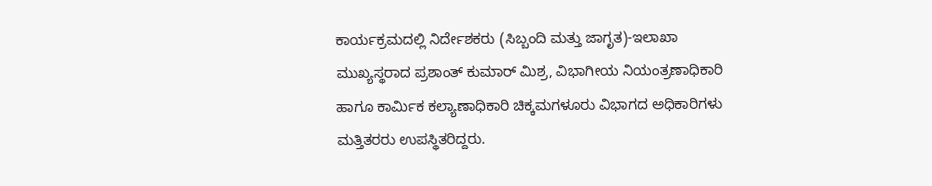ಕಾರ್ಯಕ್ರಮದಲ್ಲಿ ನಿರ್ದೇಶಕರು (ಸಿಬ್ಬಂದಿ ಮತ್ತು ಜಾಗೃತ)-ಇಲಾಖಾ ಮುಖ್ಯಸ್ಥರಾದ ಪ್ರಶಾಂತ್ ಕುಮಾರ್ ಮಿಶ್ರ, ವಿಭಾಗೀಯ ನಿಯಂತ್ರಣಾಧಿಕಾರಿ ಹಾಗೂ ಕಾರ್ಮಿಕ ಕಲ್ಯಾಣಾಧಿಕಾರಿ ಚಿಕ್ಕಮಗಳೂರು ವಿಭಾಗದ ಅಧಿಕಾರಿಗಳು ಮತ್ತಿತರರು ಉಪಸ್ಥಿತರಿದ್ದರು.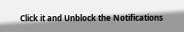Click it and Unblock the Notifications